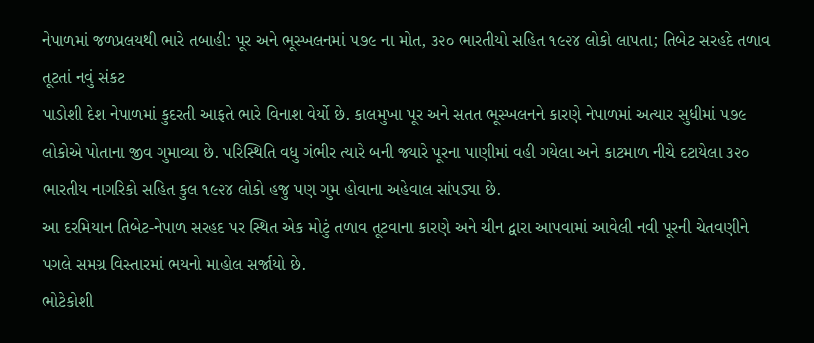નેપાળમાં જળપ્રલયથી ભારે તબાહી: પૂર અને ભૂસ્ખલનમાં ૫૭૯ ના મોત, ૩૨૦ ભારતીયો સહિત ૧૯૨૪ લોકો લાપતા; તિબેટ સરહદે તળાવ તૂટતાં નવું સંકટ
પાડોશી દેશ નેપાળમાં કુદરતી આફતે ભારે વિનાશ વેર્યો છે. કાલમુખા પૂર અને સતત ભૂસ્ખલનને કારણે નેપાળમાં અત્યાર સુધીમાં ૫૭૯ લોકોએ પોતાના જીવ ગુમાવ્યા છે. પરિસ્થિતિ વધુ ગંભીર ત્યારે બની જ્યારે પૂરના પાણીમાં વહી ગયેલા અને કાટમાળ નીચે દટાયેલા ૩૨૦ ભારતીય નાગરિકો સહિત કુલ ૧૯૨૪ લોકો હજુ પણ ગુમ હોવાના અહેવાલ સાંપડ્યા છે.
આ દરમિયાન તિબેટ-નેપાળ સરહદ પર સ્થિત એક મોટું તળાવ તૂટવાના કારણે અને ચીન દ્વારા આપવામાં આવેલી નવી પૂરની ચેતવણીને પગલે સમગ્ર વિસ્તારમાં ભયનો માહોલ સર્જાયો છે.
ભોટેકોશી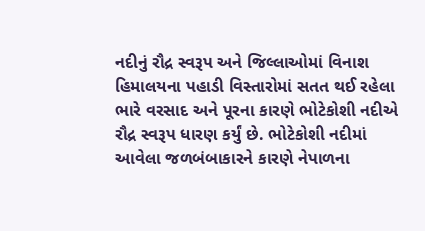નદીનું રૌદ્ર સ્વરૂપ અને જિલ્લાઓમાં વિનાશ
હિમાલયના પહાડી વિસ્તારોમાં સતત થઈ રહેલા ભારે વરસાદ અને પૂરના કારણે ભોટેકોશી નદીએ રૌદ્ર સ્વરૂપ ધારણ કર્યું છે. ભોટેકોશી નદીમાં આવેલા જળબંબાકારને કારણે નેપાળના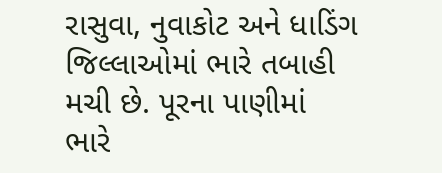રાસુવા, નુવાકોટ અને ધાડિંગ જિલ્લાઓમાં ભારે તબાહી મચી છે. પૂરના પાણીમાં ભારે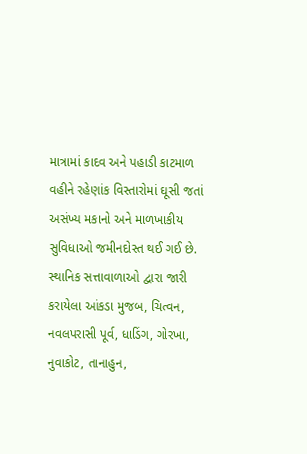માત્રામાં કાદવ અને પહાડી કાટમાળ વહીને રહેણાંક વિસ્તારોમાં ઘૂસી જતાં અસંખ્ય મકાનો અને માળખાકીય સુવિધાઓ જમીનદોસ્ત થઈ ગઈ છે.
સ્થાનિક સત્તાવાળાઓ દ્વારા જારી કરાયેલા આંકડા મુજબ, ચિત્વન, નવલપરાસી પૂર્વ, ધાડિંગ, ગોરખા, નુવાકોટ, તાનાહુન,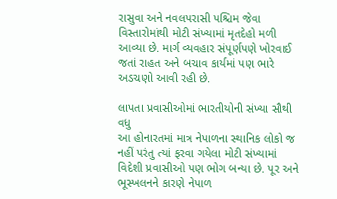રાસુવા અને નવલપરાસી પશ્ચિમ જેવા વિસ્તારોમાંથી મોટી સંખ્યામાં મૃતદેહો મળી આવ્યા છે. માર્ગ વ્યવહાર સંપૂર્ણપણે ખોરવાઈ જતાં રાહત અને બચાવ કાર્યમાં પણ ભારે અડચણો આવી રહી છે.

લાપતા પ્રવાસીઓમાં ભારતીયોની સંખ્યા સૌથી વધુ
આ હોનારતમાં માત્ર નેપાળના સ્થાનિક લોકો જ નહીં પરંતુ ત્યાં ફરવા ગયેલા મોટી સંખ્યામાં વિદેશી પ્રવાસીઓ પણ ભોગ બન્યા છે. પૂર અને ભૂસ્ખલનને કારણે નેપાળ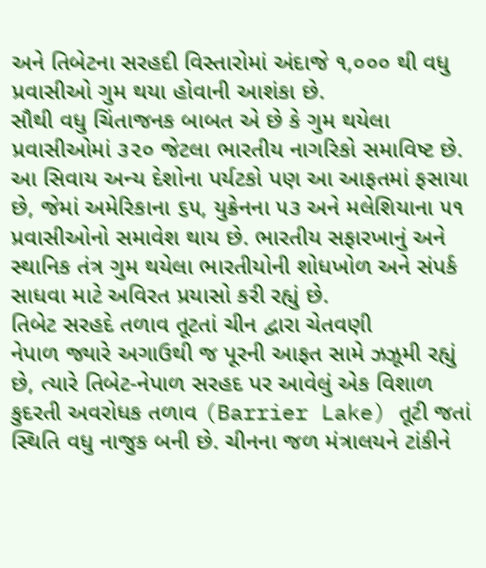અને તિબેટના સરહદી વિસ્તારોમાં અંદાજે ૧,૦૦૦ થી વધુ પ્રવાસીઓ ગુમ થયા હોવાની આશંકા છે.
સૌથી વધુ ચિંતાજનક બાબત એ છે કે ગુમ થયેલા પ્રવાસીઓમાં ૩૨૦ જેટલા ભારતીય નાગરિકો સમાવિષ્ટ છે. આ સિવાય અન્ય દેશોના પર્યટકો પણ આ આફતમાં ફસાયા છે, જેમાં અમેરિકાના ૬૫, યુક્રેનના ૫૩ અને મલેશિયાના ૫૧ પ્રવાસીઓનો સમાવેશ થાય છે. ભારતીય સફારખાનું અને સ્થાનિક તંત્ર ગુમ થયેલા ભારતીયોની શોધખોળ અને સંપર્ક સાધવા માટે અવિરત પ્રયાસો કરી રહ્યું છે.
તિબેટ સરહદે તળાવ તૂટતાં ચીન દ્વારા ચેતવણી
નેપાળ જ્યારે અગાઉથી જ પૂરની આફત સામે ઝઝૂમી રહ્યું છે, ત્યારે તિબેટ-નેપાળ સરહદ પર આવેલું એક વિશાળ કુદરતી અવરોધક તળાવ (Barrier Lake) તૂટી જતાં સ્થિતિ વધુ નાજુક બની છે. ચીનના જળ મંત્રાલયને ટાંકીને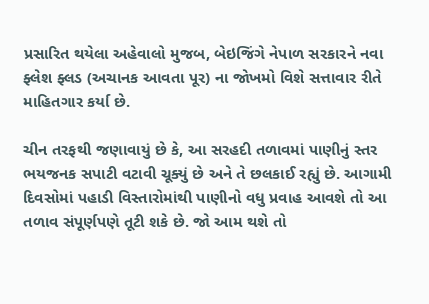પ્રસારિત થયેલા અહેવાલો મુજબ, બેઇજિંગે નેપાળ સરકારને નવા ફ્લેશ ફ્લડ (અચાનક આવતા પૂર) ના જોખમો વિશે સત્તાવાર રીતે માહિતગાર કર્યા છે.

ચીન તરફથી જણાવાયું છે કે, આ સરહદી તળાવમાં પાણીનું સ્તર ભયજનક સપાટી વટાવી ચૂક્યું છે અને તે છલકાઈ રહ્યું છે. આગામી દિવસોમાં પહાડી વિસ્તારોમાંથી પાણીનો વધુ પ્રવાહ આવશે તો આ તળાવ સંપૂર્ણપણે તૂટી શકે છે. જો આમ થશે તો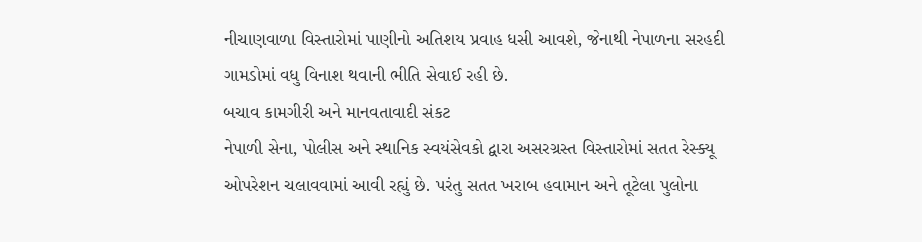નીચાણવાળા વિસ્તારોમાં પાણીનો અતિશય પ્રવાહ ધસી આવશે, જેનાથી નેપાળના સરહદી ગામડોમાં વધુ વિનાશ થવાની ભીતિ સેવાઈ રહી છે.
બચાવ કામગીરી અને માનવતાવાદી સંકટ
નેપાળી સેના, પોલીસ અને સ્થાનિક સ્વયંસેવકો દ્વારા અસરગ્રસ્ત વિસ્તારોમાં સતત રેસ્ક્યૂ ઓપરેશન ચલાવવામાં આવી રહ્યું છે. પરંતુ સતત ખરાબ હવામાન અને તૂટેલા પુલોના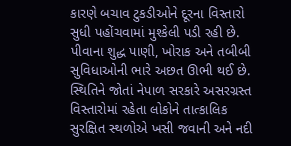કારણે બચાવ ટુકડીઓને દૂરના વિસ્તારો સુધી પહોંચવામાં મુશ્કેલી પડી રહી છે. પીવાના શુદ્ધ પાણી, ખોરાક અને તબીબી સુવિધાઓની ભારે અછત ઊભી થઈ છે. સ્થિતિને જોતાં નેપાળ સરકારે અસરગ્રસ્ત વિસ્તારોમાં રહેતા લોકોને તાત્કાલિક સુરક્ષિત સ્થળોએ ખસી જવાની અને નદી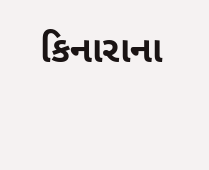કિનારાના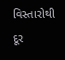વિસ્તારોથી દૂર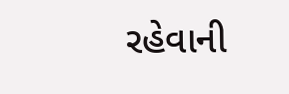રહેવાની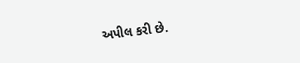અપીલ કરી છે.